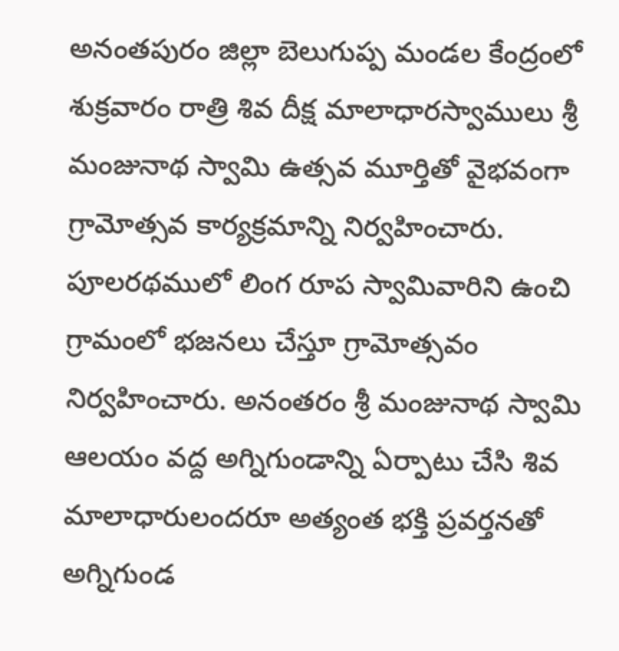అనంతపురం జిల్లా బెలుగుప్ప మండల కేంద్రంలో శుక్రవారం రాత్రి శివ దీక్ష మాలాధారస్వాములు శ్రీ మంజునాథ స్వామి ఉత్సవ మూర్తితో వైభవంగా గ్రామోత్సవ కార్యక్రమాన్ని నిర్వహించారు. పూలరథములో లింగ రూప స్వామివారిని ఉంచి గ్రామంలో భజనలు చేస్తూ గ్రామోత్సవం నిర్వహించారు. అనంతరం శ్రీ మంజునాథ స్వామి ఆలయం వద్ద అగ్నిగుండాన్ని ఏర్పాటు చేసి శివ మాలాధారులందరూ అత్యంత భక్తి ప్రవర్తనతో అగ్నిగుండ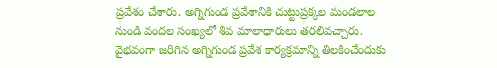ప్రవేశం చేశారు. అగ్నిగుండ ప్రవేశానికి చుట్టుప్రక్కల మండలాల నుండి వందల సంఖ్యలో శివ మాలాధారులు తరలివచ్చారు. వైభవంగా జరిగిన అగ్నిగుండ ప్రవేశ కార్యక్రమాన్ని తిలకించేందుకు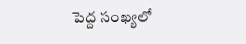పెద్ద సంఖ్యలో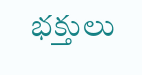భక్తులు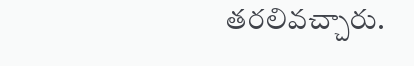తరలివచ్చారు.